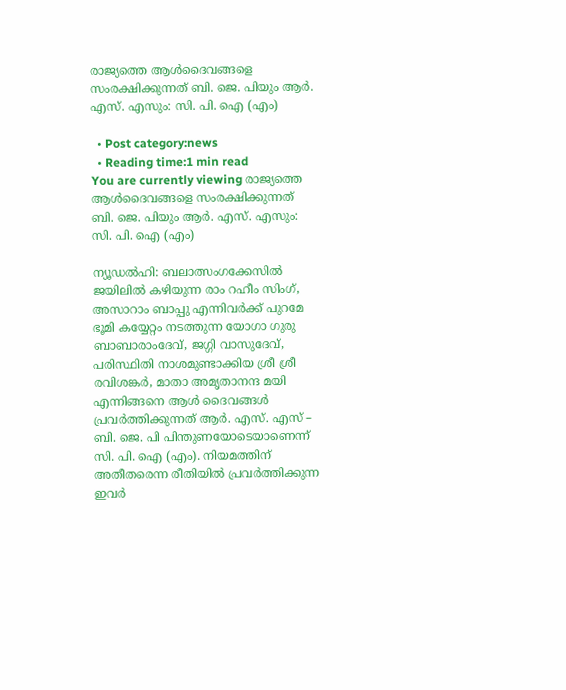രാജ്യത്തെ ആള്‍ദൈവങ്ങളെ സംരക്ഷിക്കുന്നത് ബി. ജെ. പിയും ആര്‍. എസ്‌. എസും: സി. പി. ഐ (എം)

  • Post category:news
  • Reading time:1 min read
You are currently viewing രാജ്യത്തെ ആള്‍ദൈവങ്ങളെ സംരക്ഷിക്കുന്നത് ബി. ജെ. പിയും ആര്‍. എസ്‌. എസും: സി. പി. ഐ (എം)

ന്യൂഡല്‍ഹി: ബലാത്സംഗക്കേസില്‍ ജയിലില്‍ കഴിയുന്ന രാം റഹീം സിംഗ്, അസാറാം ബാപ്പു എന്നിവര്‍ക്ക് പുറമേ ഭൂമി കയ്യേറ്റം നടത്തുന്ന യോഗാ ഗുരു ബാബാരാംദേവ്, ജഗ്ഗി വാസുദേവ്, പരിസ്ഥിതി നാശമുണ്ടാക്കിയ ശ്രീ ശ്രീ രവിശങ്കര്‍, മാതാ അമൃതാനന്ദ മയി എന്നിങ്ങനെ ആള്‍ ദൈവങ്ങള്‍ പ്രവര്‍ത്തിക്കുന്നത് ആര്‍. എസ്‌. എസ് – ബി. ജെ. പി പിന്തുണയോടെയാണെന്ന് സി. പി. ഐ (എം). നിയമത്തിന് അതീതരെന്ന രീതിയില്‍ പ്രവര്‍ത്തിക്കുന്ന ഇവര്‍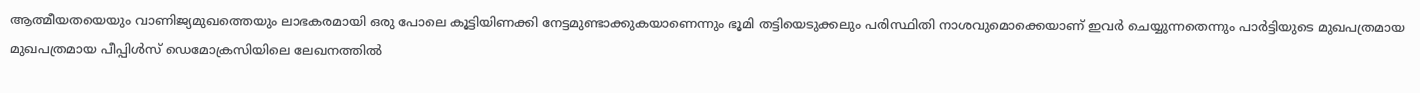ആത്മീയതയെയും വാണിജ്യമുഖത്തെയും ലാഭകരമായി ഒരു പോലെ കൂട്ടിയിണക്കി നേട്ടമുണ്ടാക്കുകയാണെന്നും ഭൂമി തട്ടിയെടുക്കലും പരിസ്ഥിതി നാശവുമൊക്കെയാണ് ഇവര്‍ ചെയ്യുന്നതെന്നും പാര്‍ട്ടിയുടെ മുഖപത്രമായ മുഖപത്രമായ പീപ്പിള്‍സ് ഡെമോക്രസിയിലെ ലേഖനത്തില്‍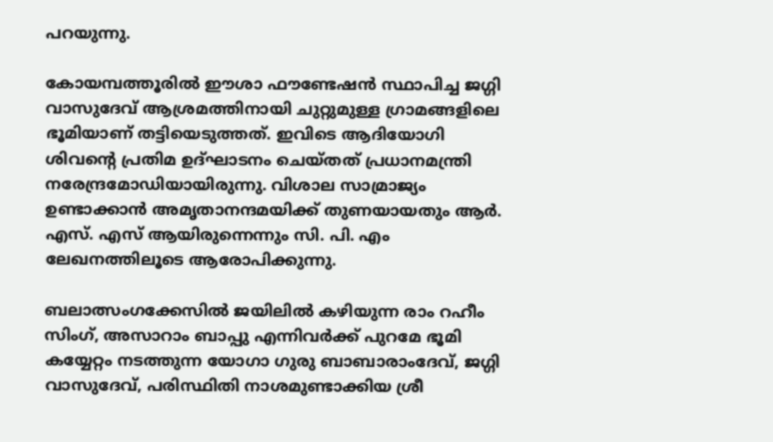പറയുന്നു.

കോയമ്പത്തൂരില്‍ ഈശാ ഫൗണ്ടേഷന്‍ സ്ഥാപിച്ച ജഗ്ഗി വാസുദേവ് ആശ്രമത്തിനായി ചുറ്റുമുള്ള ഗ്രാമങ്ങളിലെ ഭൂമിയാണ് തട്ടിയെടുത്തത്. ഇവിടെ ആദിയോഗി ശിവന്റെ പ്രതിമ ഉദ്ഘാടനം ചെയ്തത് പ്രധാനമന്ത്രി നരേന്ദ്രമോഡിയായിരുന്നു. വിശാല സാമ്രാജ്യം ഉണ്ടാക്കാന്‍ അമൃതാനന്ദമയിക്ക് തുണയായതും ആര്‍. എസ്‌. എസ് ആയിരുന്നെന്നും സി. പി. എം ലേഖനത്തിലൂടെ ആരോപിക്കുന്നു.

ബലാത്സംഗക്കേസില്‍ ജയിലില്‍ കഴിയുന്ന രാം റഹീം സിംഗ്, അസാറാം ബാപ്പു എന്നിവര്‍ക്ക് പുറമേ ഭൂമി കയ്യേറ്റം നടത്തുന്ന യോഗാ ഗുരു ബാബാരാംദേവ്, ജഗ്ഗി വാസുദേവ്, പരിസ്ഥിതി നാശമുണ്ടാക്കിയ ശ്രീ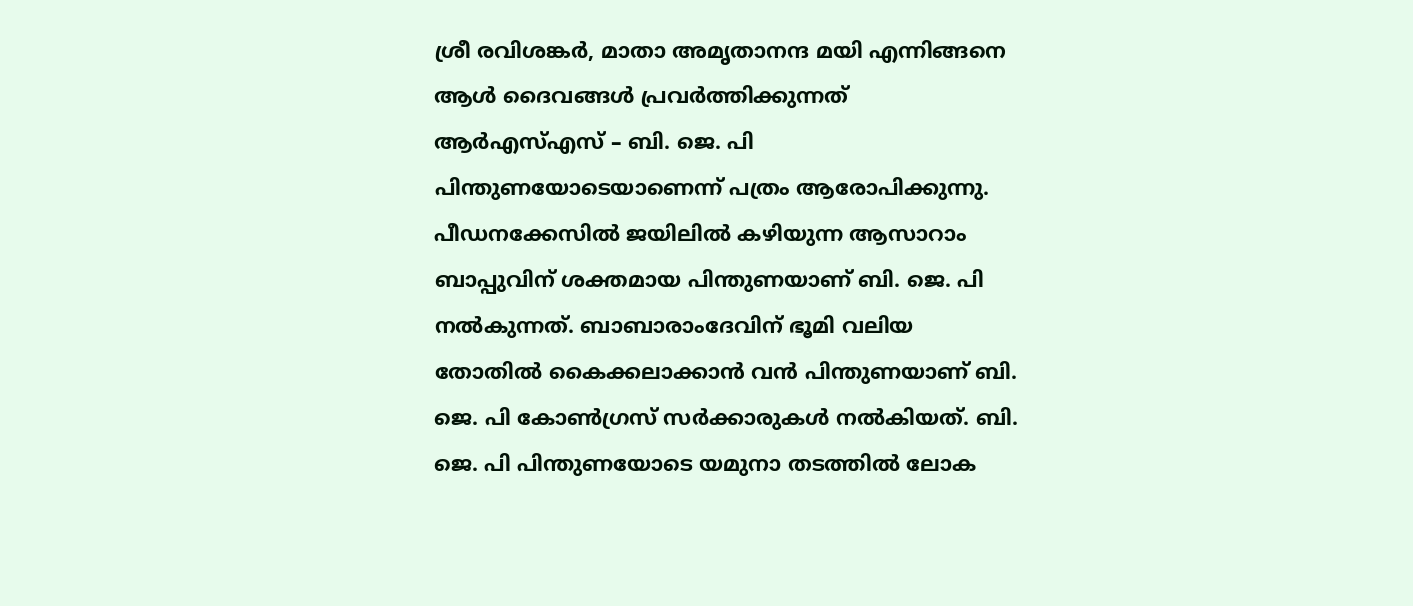ശ്രീ രവിശങ്കര്‍, മാതാ അമൃതാനന്ദ മയി എന്നിങ്ങനെ ആള്‍ ദൈവങ്ങള്‍ പ്രവര്‍ത്തിക്കുന്നത് ആര്‍എസ്‌എസ് – ബി. ജെ. പി പിന്തുണയോടെയാണെന്ന് പത്രം ആരോപിക്കുന്നു. പീഡനക്കേസില്‍ ജയിലില്‍ കഴിയുന്ന ആസാറാം ബാപ്പുവിന് ശക്തമായ പിന്തുണയാണ് ബി. ജെ. പി നല്‍കുന്നത്. ബാബാരാംദേവിന് ഭൂമി വലിയ തോതില്‍ കൈക്കലാക്കാന്‍ വന്‍ പിന്തുണയാണ് ബി. ജെ. പി കോണ്‍ഗ്രസ് സര്‍ക്കാരുകള്‍ നല്‍കിയത്. ബി. ജെ. പി പിന്തുണയോടെ യമുനാ തടത്തില്‍ ലോക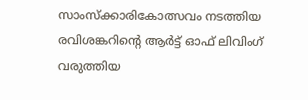സാംസ്ക്കാരികോത്സവം നടത്തിയ രവിശങ്കറിന്റെ ആര്‍ട്ട് ഓഫ് ലിവിംഗ് വരുത്തിയ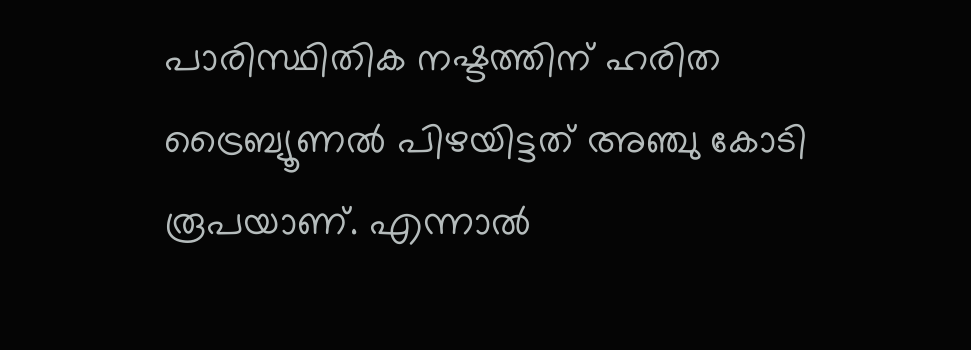പാരിസ്ഥിതിക നഷ്ടത്തിന് ഹരിത ട്രൈബ്യൂണല്‍ പിഴയിട്ടത് അഞ്ചു കോടി രൂപയാണ്. എന്നാല്‍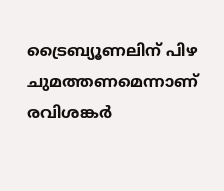ട്രൈബ്യൂണലിന് പിഴ ചുമത്തണമെന്നാണ് രവിശങ്കര്‍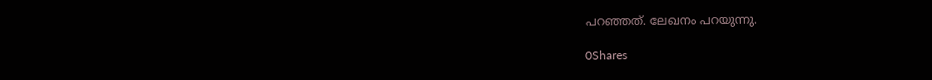പറഞ്ഞത്. ലേഖനം പറയുന്നു.

0Shares